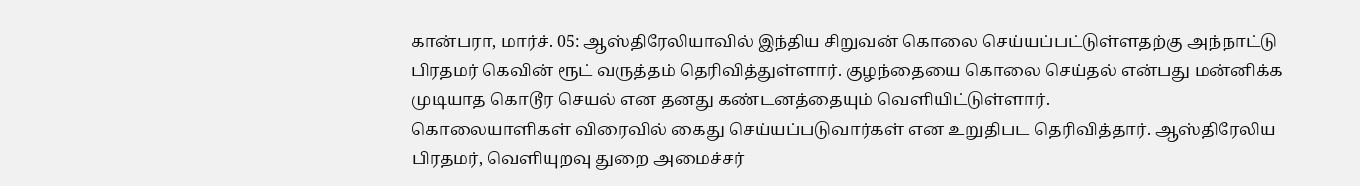கான்பரா, மார்ச். 05: ஆஸ்திரேலியாவில் இந்திய சிறுவன் கொலை செய்யப்பட்டுள்ளதற்கு அந்நாட்டு பிரதமர் கெவின் ரூட் வருத்தம் தெரிவித்துள்ளார். குழந்தையை கொலை செய்தல் என்பது மன்னிக்க முடியாத கொடூர செயல் என தனது கண்டனத்தையும் வெளியிட்டுள்ளார்.
கொலையாளிகள் விரைவில் கைது செய்யப்படுவார்கள் என உறுதிபட தெரிவித்தார். ஆஸ்திரேலிய பிரதமர், வெளியுறவு துறை அமைச்சர்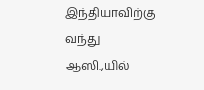இந்தியாவிற்கு வந்து ஆஸி.,யில்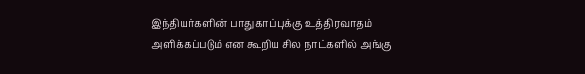இந்தியர்களின் பாதுகாப்புக்கு உத்திரவாதம் அளிக்கப்படும் என கூறிய சில நாட்களில் அங்கு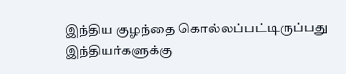இந்திய குழந்தை கொல்லப்பட்டிருப்பது இந்தியர்களுக்கு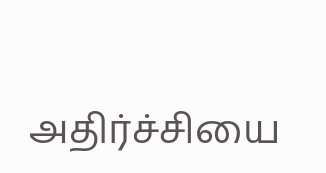அதிர்ச்சியை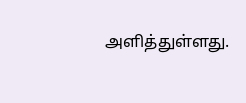அளித்துள்ளது.